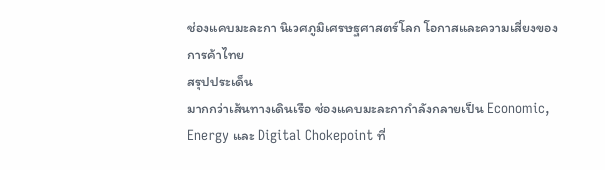ช่องแคบมะละกา นิเวศภูมิเศรษฐศาสตร์โลก โอกาสและความเสี่ยงของการค้าไทย
สรุปประเด็น
มากกว่าเส้นทางเดินเรือ ช่องแคบมะละกากำลังกลายเป็น Economic, Energy และ Digital Chokepoint ที่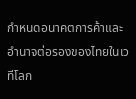กำหนดอนาคตการค้าและอำนาจต่อรองของไทยในเวทีโลก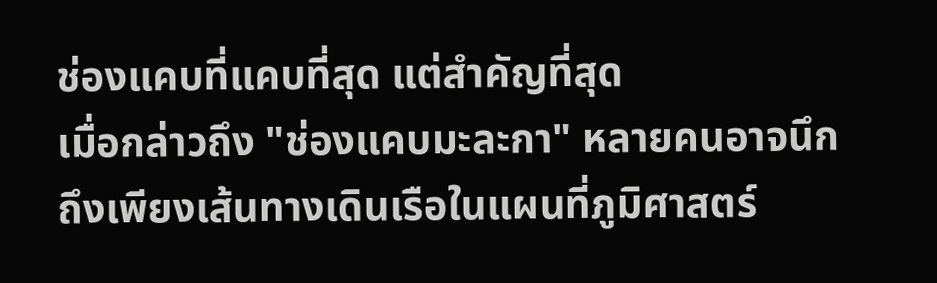ช่องแคบที่แคบที่สุด แต่สำคัญที่สุด
เมื่อกล่าวถึง "ช่องแคบมะละกา" หลายคนอาจนึกถึงเพียงเส้นทางเดินเรือในแผนที่ภูมิศาสตร์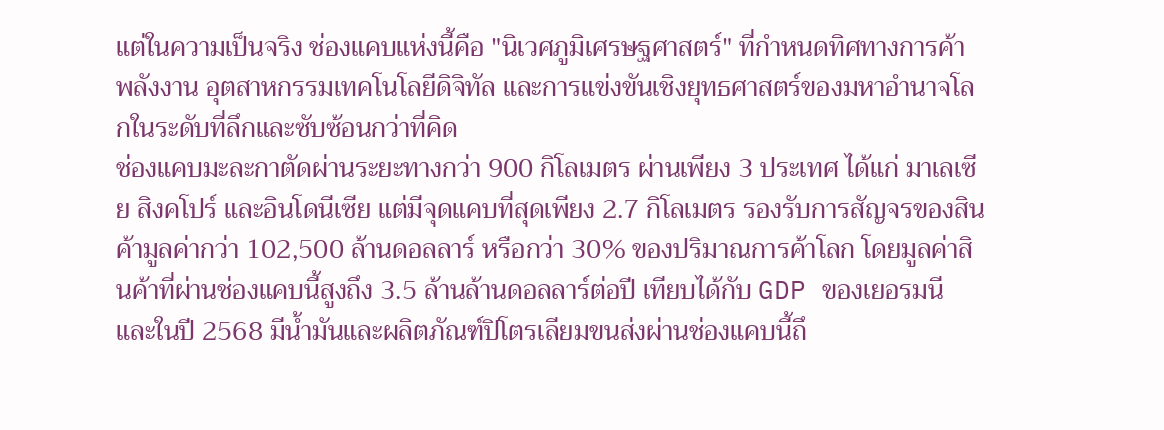แต่ในความเป็นจริง ช่องแคบแห่งนี้คือ "นิเวศภูมิเศรษฐศาสตร์" ที่กำหนดทิศทางการค้า พลังงาน อุตสาหกรรมเทคโนโลยีดิจิทัล และการแข่งขันเชิงยุทธศาสตร์ของมหาอำนาจโลกในระดับที่ลึกและซับซ้อนกว่าที่คิด
ช่องแคบมะละกาตัดผ่านระยะทางกว่า 900 กิโลเมตร ผ่านเพียง 3 ประเทศ ได้แก่ มาเลเซีย สิงคโปร์ และอินโดนีเซีย แต่มีจุดแคบที่สุดเพียง 2.7 กิโลเมตร รองรับการสัญจรของสินค้ามูลค่ากว่า 102,500 ล้านดอลลาร์ หรือกว่า 30% ของปริมาณการค้าโลก โดยมูลค่าสินค้าที่ผ่านช่องแคบนี้สูงถึง 3.5 ล้านล้านดอลลาร์ต่อปี เทียบได้กับ GDP ของเยอรมนี และในปี 2568 มีน้ำมันและผลิตภัณฑ์ปิโตรเลียมขนส่งผ่านช่องแคบนี้ถึ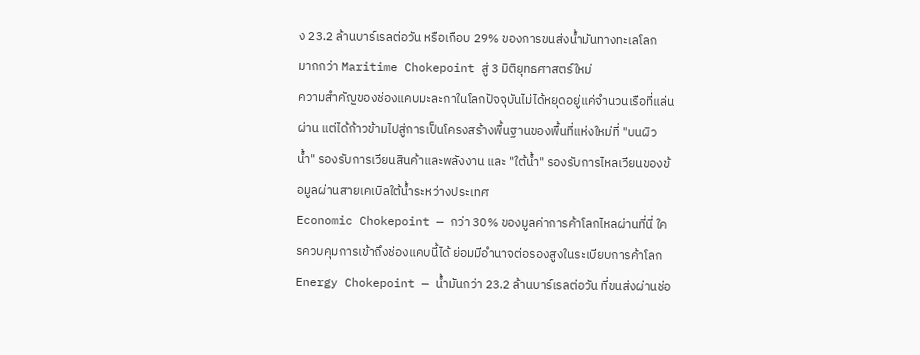ง 23.2 ล้านบาร์เรลต่อวัน หรือเกือบ 29% ของการขนส่งน้ำมันทางทะเลโลก
มากกว่า Maritime Chokepoint สู่ 3 มิติยุทธศาสตร์ใหม่
ความสำคัญของช่องแคบมะละกาในโลกปัจจุบันไม่ได้หยุดอยู่แค่จำนวนเรือที่แล่นผ่าน แต่ได้ก้าวข้ามไปสู่การเป็นโครงสร้างพื้นฐานของพื้นที่แห่งใหม่ที่ "บนผิวน้ำ" รองรับการเวียนสินค้าและพลังงาน และ "ใต้น้ำ" รองรับการไหลเวียนของข้อมูลผ่านสายเคเบิลใต้น้ำระหว่างประเทศ
Economic Chokepoint — กว่า 30% ของมูลค่าการค้าโลกไหลผ่านที่นี่ ใครควบคุมการเข้าถึงช่องแคบนี้ได้ ย่อมมีอำนาจต่อรองสูงในระเบียบการค้าโลก
Energy Chokepoint — น้ำมันกว่า 23.2 ล้านบาร์เรลต่อวัน ที่ขนส่งผ่านช่อ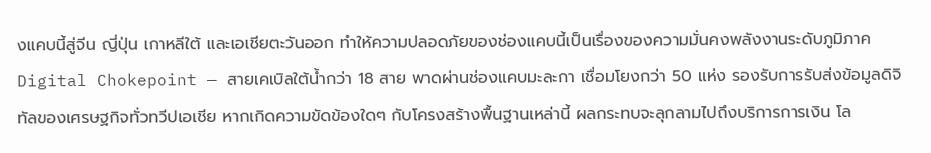งแคบนี้สู่จีน ญี่ปุ่น เกาหลีใต้ และเอเชียตะวันออก ทำให้ความปลอดภัยของช่องแคบนี้เป็นเรื่องของความมั่นคงพลังงานระดับภูมิภาค
Digital Chokepoint — สายเคเบิลใต้น้ำกว่า 18 สาย พาดผ่านช่องแคบมะละกา เชื่อมโยงกว่า 50 แห่ง รองรับการรับส่งข้อมูลดิจิทัลของเศรษฐกิจทั่วทวีปเอเชีย หากเกิดความขัดข้องใดๆ กับโครงสร้างพื้นฐานเหล่านี้ ผลกระทบจะลุกลามไปถึงบริการการเงิน โล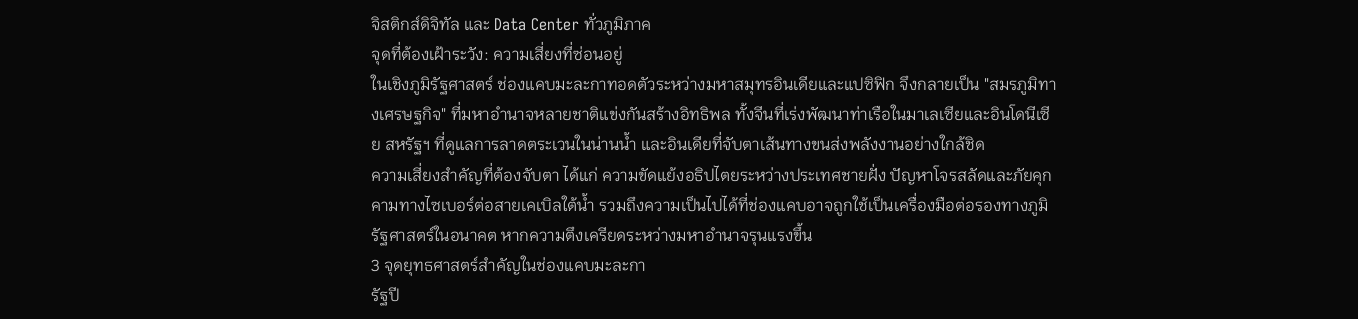จิสติกส์ดิจิทัล และ Data Center ทั่วภูมิภาค
จุดที่ต้องเฝ้าระวัง: ความเสี่ยงที่ซ่อนอยู่
ในเชิงภูมิรัฐศาสตร์ ช่องแคบมะละกาทอดตัวระหว่างมหาสมุทรอินเดียและแปซิฟิก จึงกลายเป็น "สมรภูมิทางเศรษฐกิจ" ที่มหาอำนาจหลายชาติแข่งกันสร้างอิทธิพล ทั้งจีนที่เร่งพัฒนาท่าเรือในมาเลเซียและอินโดนีเซีย สหรัฐฯ ที่ดูแลการลาดตระเวนในน่านน้ำ และอินเดียที่จับตาเส้นทางขนส่งพลังงานอย่างใกล้ชิด
ความเสี่ยงสำคัญที่ต้องจับตา ได้แก่ ความขัดแย้งอธิปไตยระหว่างประเทศชายฝั่ง ปัญหาโจรสลัดและภัยคุกคามทางไซเบอร์ต่อสายเคเบิลใต้น้ำ รวมถึงความเป็นไปได้ที่ช่องแคบอาจถูกใช้เป็นเครื่องมือต่อรองทางภูมิรัฐศาสตร์ในอนาคต หากความตึงเครียดระหว่างมหาอำนาจรุนแรงขึ้น
3 จุดยุทธศาสตร์สำคัญในช่องแคบมะละกา
รัฐปี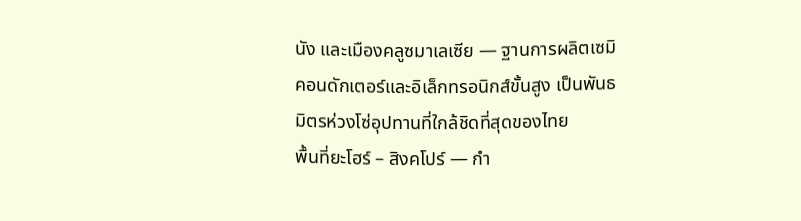นัง และเมืองคลูซมาเลเซีย — ฐานการผลิตเซมิคอนดักเตอร์และอิเล็กทรอนิกส์ขั้นสูง เป็นพันธมิตรห่วงโซ่อุปทานที่ใกล้ชิดที่สุดของไทย
พื้นที่ยะโฮร์ – สิงคโปร์ — กำ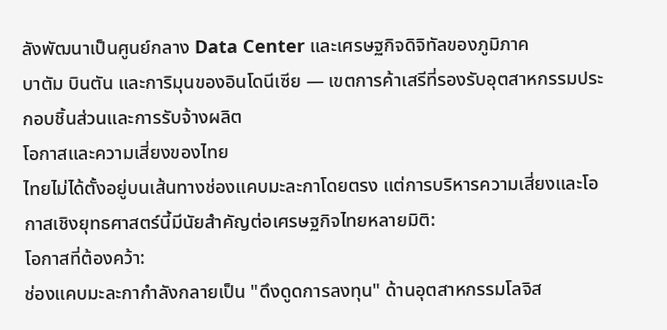ลังพัฒนาเป็นศูนย์กลาง Data Center และเศรษฐกิจดิจิทัลของภูมิภาค
บาตัม บินตัน และการิมุนของอินโดนีเซีย — เขตการค้าเสรีที่รองรับอุตสาหกรรมประกอบชิ้นส่วนและการรับจ้างผลิต
โอกาสและความเสี่ยงของไทย
ไทยไม่ได้ตั้งอยู่บนเส้นทางช่องแคบมะละกาโดยตรง แต่การบริหารความเสี่ยงและโอกาสเชิงยุทธศาสตร์นี้มีนัยสำคัญต่อเศรษฐกิจไทยหลายมิติ:
โอกาสที่ต้องคว้า:
ช่องแคบมะละกากำลังกลายเป็น "ดึงดูดการลงทุน" ด้านอุตสาหกรรมโลจิส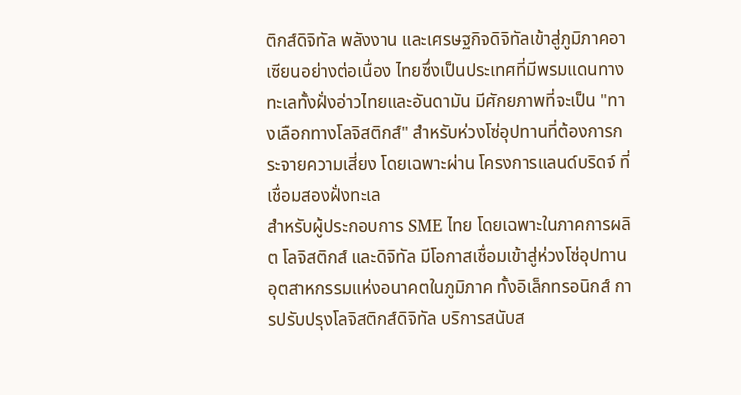ติกส์ดิจิทัล พลังงาน และเศรษฐกิจดิจิทัลเข้าสู่ภูมิภาคอาเซียนอย่างต่อเนื่อง ไทยซึ่งเป็นประเทศที่มีพรมแดนทางทะเลทั้งฝั่งอ่าวไทยและอันดามัน มีศักยภาพที่จะเป็น "ทางเลือกทางโลจิสติกส์" สำหรับห่วงโซ่อุปทานที่ต้องการกระจายความเสี่ยง โดยเฉพาะผ่าน โครงการแลนด์บริดจ์ ที่เชื่อมสองฝั่งทะเล
สำหรับผู้ประกอบการ SME ไทย โดยเฉพาะในภาคการผลิต โลจิสติกส์ และดิจิทัล มีโอกาสเชื่อมเข้าสู่ห่วงโซ่อุปทานอุตสาหกรรมแห่งอนาคตในภูมิภาค ทั้งอิเล็กทรอนิกส์ การปรับปรุงโลจิสติกส์ดิจิทัล บริการสนับส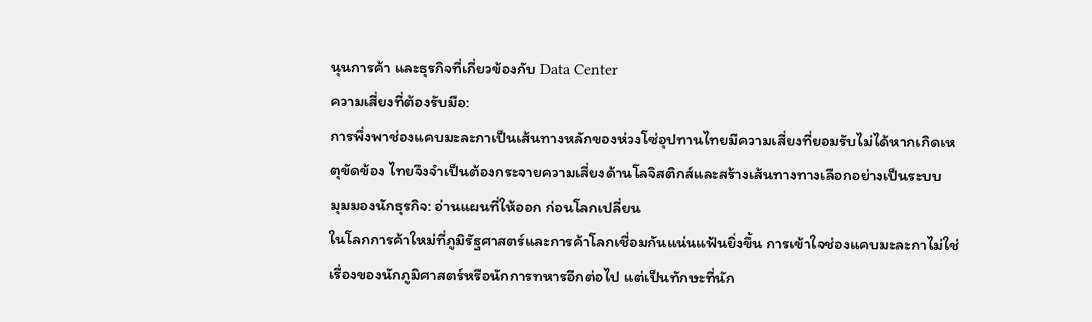นุนการค้า และธุรกิจที่เกี่ยวข้องกับ Data Center
ความเสี่ยงที่ต้องรับมือ:
การพึ่งพาช่องแคบมะละกาเป็นเส้นทางหลักของห่วงโซ่อุปทานไทยมีความเสี่ยงที่ยอมรับไม่ได้หากเกิดเหตุขัดข้อง ไทยจึงจำเป็นต้องกระจายความเสี่ยงด้านโลจิสติกส์และสร้างเส้นทางทางเลือกอย่างเป็นระบบ
มุมมองนักธุรกิจ: อ่านแผนที่ให้ออก ก่อนโลกเปลี่ยน
ในโลกการค้าใหม่ที่ภูมิรัฐศาสตร์และการค้าโลกเชื่อมกันแน่นแฟ้นยิ่งขึ้น การเข้าใจช่องแคบมะละกาไม่ใช่เรื่องของนักภูมิศาสตร์หรือนักการทหารอีกต่อไป แต่เป็นทักษะที่นัก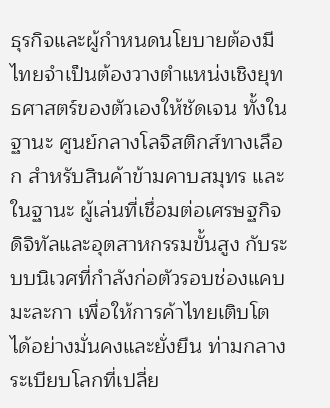ธุรกิจและผู้กำหนดนโยบายต้องมี
ไทยจำเป็นต้องวางตำแหน่งเชิงยุทธศาสตร์ของตัวเองให้ชัดเจน ทั้งในฐานะ ศูนย์กลางโลจิสติกส์ทางเลือก สำหรับสินค้าข้ามคาบสมุทร และในฐานะ ผู้เล่นที่เชื่อมต่อเศรษฐกิจดิจิทัลและอุตสาหกรรมขั้นสูง กับระบบนิเวศที่กำลังก่อตัวรอบช่องแคบมะละกา เพื่อให้การค้าไทยเติบโตได้อย่างมั่นคงและยั่งยืน ท่ามกลางระเบียบโลกที่เปลี่ย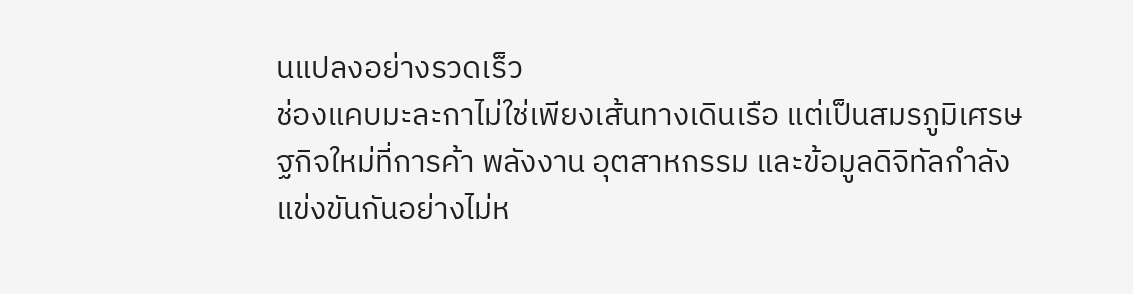นแปลงอย่างรวดเร็ว
ช่องแคบมะละกาไม่ใช่เพียงเส้นทางเดินเรือ แต่เป็นสมรภูมิเศรษฐกิจใหม่ที่การค้า พลังงาน อุตสาหกรรม และข้อมูลดิจิทัลกำลังแข่งขันกันอย่างไม่ห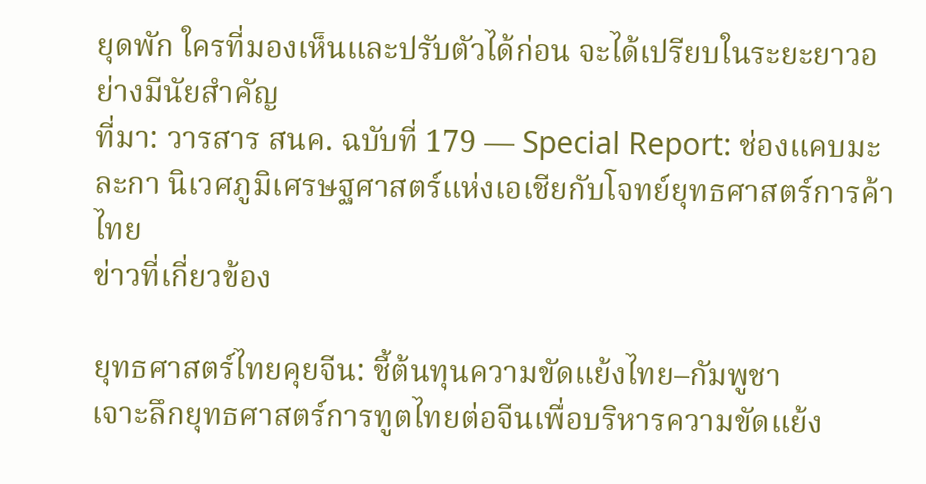ยุดพัก ใครที่มองเห็นและปรับตัวได้ก่อน จะได้เปรียบในระยะยาวอย่างมีนัยสำคัญ
ที่มา: วารสาร สนค. ฉบับที่ 179 — Special Report: ช่องแคบมะละกา นิเวศภูมิเศรษฐศาสตร์แห่งเอเชียกับโจทย์ยุทธศาสตร์การค้าไทย
ข่าวที่เกี่ยวข้อง

ยุทธศาสตร์ไทยคุยจีน: ชี้ต้นทุนความขัดแย้งไทย–กัมพูชา
เจาะลึกยุทธศาสตร์การทูตไทยต่อจีนเพื่อบริหารความขัดแย้ง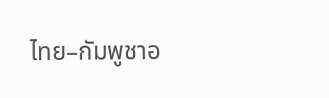ไทย–กัมพูชาอ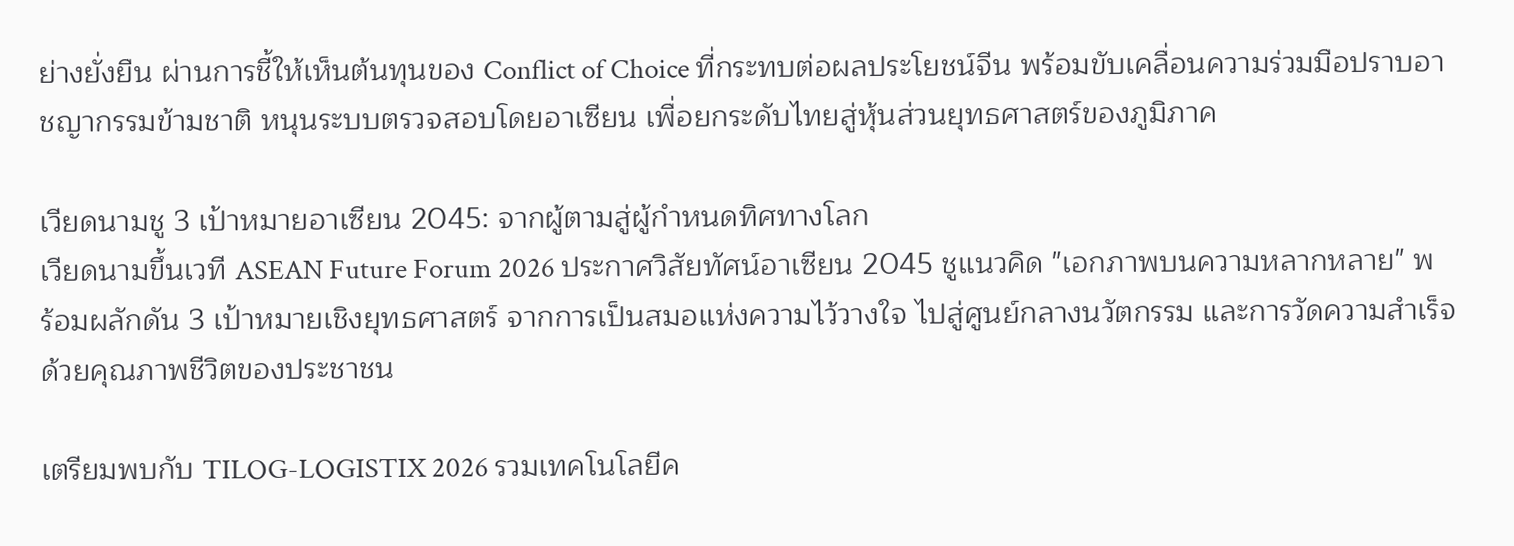ย่างยั่งยืน ผ่านการชี้ให้เห็นต้นทุนของ Conflict of Choice ที่กระทบต่อผลประโยชน์จีน พร้อมขับเคลื่อนความร่วมมือปราบอาชญากรรมข้ามชาติ หนุนระบบตรวจสอบโดยอาเซียน เพื่อยกระดับไทยสู่หุ้นส่วนยุทธศาสตร์ของภูมิภาค

เวียดนามชู 3 เป้าหมายอาเซียน 2045: จากผู้ตามสู่ผู้กำหนดทิศทางโลก
เวียดนามขึ้นเวที ASEAN Future Forum 2026 ประกาศวิสัยทัศน์อาเซียน 2045 ชูแนวคิด "เอกภาพบนความหลากหลาย" พร้อมผลักดัน 3 เป้าหมายเชิงยุทธศาสตร์ จากการเป็นสมอแห่งความไว้วางใจ ไปสู่ศูนย์กลางนวัตกรรม และการวัดความสำเร็จด้วยคุณภาพชีวิตของประชาชน

เตรียมพบกับ TILOG-LOGISTIX 2026 รวมเทคโนโลยีค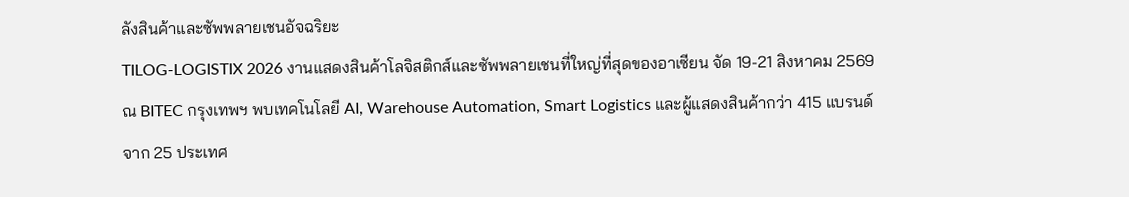ลังสินค้าและซัพพลายเชนอัจฉริยะ
TILOG-LOGISTIX 2026 งานแสดงสินค้าโลจิสติกส์และซัพพลายเชนที่ใหญ่ที่สุดของอาเซียน จัด 19-21 สิงหาคม 2569 ณ BITEC กรุงเทพฯ พบเทคโนโลยี AI, Warehouse Automation, Smart Logistics และผู้แสดงสินค้ากว่า 415 แบรนด์จาก 25 ประเทศ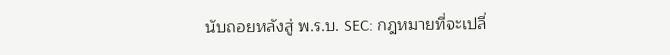นับถอยหลังสู่ พ.ร.บ. SEC: กฎหมายที่จะเปลี่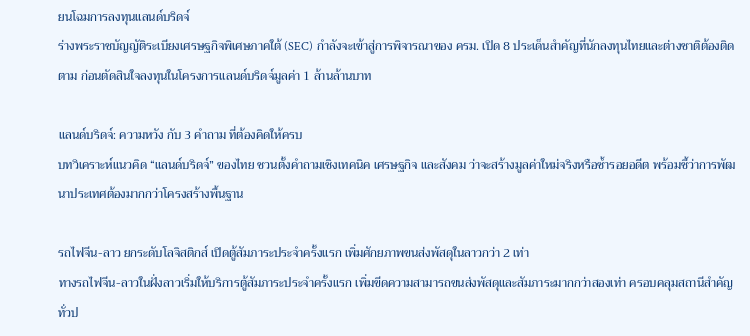ยนโฉมการลงทุนแลนด์บริดจ์
ร่างพระราชบัญญัติระเบียงเศรษฐกิจพิเศษภาคใต้ (SEC) กำลังจะเข้าสู่การพิจารณาของ ครม. เปิด 8 ประเด็นสำคัญที่นักลงทุนไทยและต่างชาติต้องติดตาม ก่อนตัดสินใจลงทุนในโครงการแลนด์บริดจ์มูลค่า 1 ล้านล้านบาท

แลนด์บริดจ์: ความหวัง กับ 3 คำถาม ที่ต้องคิดให้ครบ
บทวิเคราะห์แนวคิด “แลนด์บริดจ์” ของไทย ชวนตั้งคำถามเชิงเทคนิค เศรษฐกิจ และสังคม ว่าจะสร้างมูลค่าใหม่จริงหรือซ้ำรอยอดีต พร้อมชี้ว่าการพัฒนาประเทศต้องมากกว่าโครงสร้างพื้นฐาน

รถไฟจีน-ลาว ยกระดับโลจิสติกส์ เปิดตู้สัมภาระประจำครั้งแรก เพิ่มศักยภาพขนส่งพัสดุในลาวกว่า 2 เท่า
ทางรถไฟจีน-ลาวในฝั่งลาวเริ่มให้บริการตู้สัมภาระประจำครั้งแรก เพิ่มขีดความสามารถขนส่งพัสดุและสัมภาระมากกว่าสองเท่า ครอบคลุมสถานีสำคัญทั่วป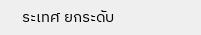ระเทศ ยกระดับ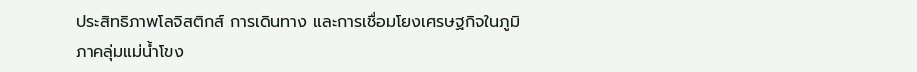ประสิทธิภาพโลจิสติกส์ การเดินทาง และการเชื่อมโยงเศรษฐกิจในภูมิภาคลุ่มแม่น้ำโขง